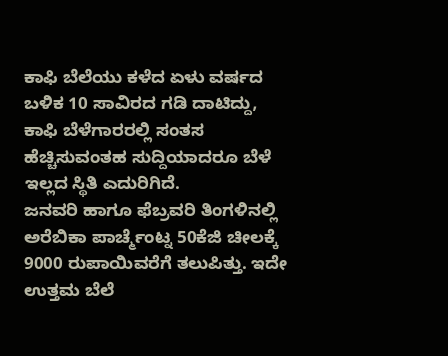ಕಾಫಿ ಬೆಲೆಯು ಕಳೆದ ಏಳು ವರ್ಷದ ಬಳಿಕ 10 ಸಾವಿರದ ಗಡಿ ದಾಟಿದ್ದು, ಕಾಫಿ ಬೆಳೆಗಾರರಲ್ಲಿ ಸಂತಸ ಹೆಚ್ಚಿಸುವಂತಹ ಸುದ್ದಿಯಾದರೂ ಬೆಳೆ ಇಲ್ಲದ ಸ್ಥಿತಿ ಎದುರಿಗಿದೆ.
ಜನವರಿ ಹಾಗೂ ಫೆಬ್ರವರಿ ತಿಂಗಳಿನಲ್ಲಿ ಅರೆಬಿಕಾ ಪಾರ್ಚ್ಮೆಂಟ್ನ 50ಕೆಜಿ ಚೀಲಕ್ಕೆ 9000 ರುಪಾಯಿವರೆಗೆ ತಲುಪಿತ್ತು. ಇದೇ ಉತ್ತಮ ಬೆಲೆ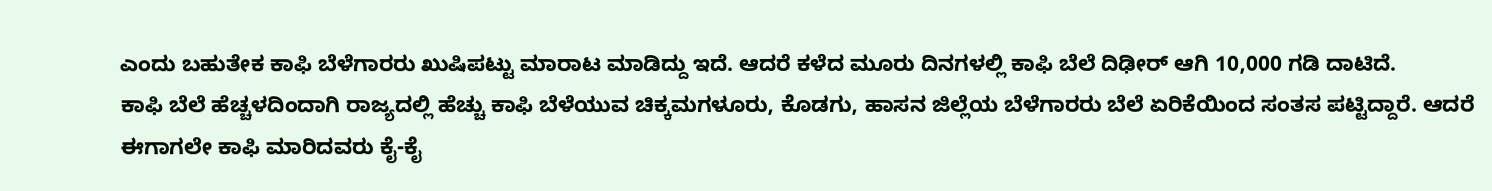ಎಂದು ಬಹುತೇಕ ಕಾಫಿ ಬೆಳೆಗಾರರು ಖುಷಿಪಟ್ಟು ಮಾರಾಟ ಮಾಡಿದ್ದು ಇದೆ. ಆದರೆ ಕಳೆದ ಮೂರು ದಿನಗಳಲ್ಲಿ ಕಾಫಿ ಬೆಲೆ ದಿಢೀರ್ ಆಗಿ 10,000 ಗಡಿ ದಾಟಿದೆ.
ಕಾಫಿ ಬೆಲೆ ಹೆಚ್ಚಳದಿಂದಾಗಿ ರಾಜ್ಯದಲ್ಲಿ ಹೆಚ್ಚು ಕಾಫಿ ಬೆಳೆಯುವ ಚಿಕ್ಕಮಗಳೂರು, ಕೊಡಗು, ಹಾಸನ ಜಿಲ್ಲೆಯ ಬೆಳೆಗಾರರು ಬೆಲೆ ಏರಿಕೆಯಿಂದ ಸಂತಸ ಪಟ್ಟಿದ್ದಾರೆ. ಆದರೆ ಈಗಾಗಲೇ ಕಾಫಿ ಮಾರಿದವರು ಕೈ-ಕೈ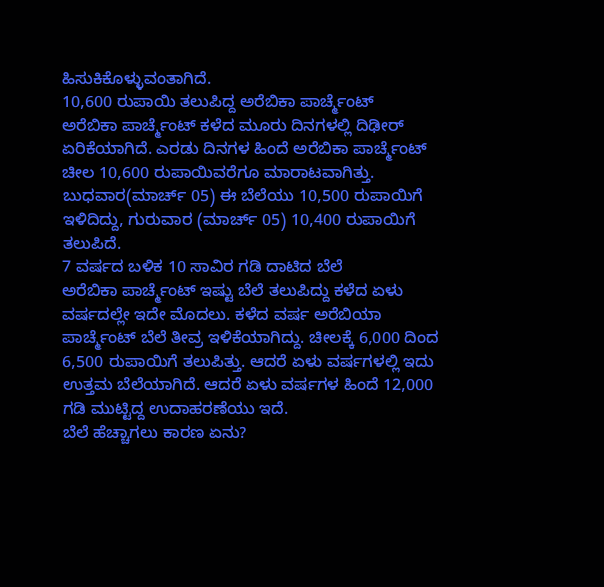ಹಿಸುಕಿಕೊಳ್ಳುವಂತಾಗಿದೆ.
10,600 ರುಪಾಯಿ ತಲುಪಿದ್ದ ಅರೆಬಿಕಾ ಪಾರ್ಚ್ಮೆಂಟ್
ಅರೆಬಿಕಾ ಪಾರ್ಚ್ಮೆಂಟ್ ಕಳೆದ ಮೂರು ದಿನಗಳಲ್ಲಿ ದಿಢೀರ್ ಏರಿಕೆಯಾಗಿದೆ. ಎರಡು ದಿನಗಳ ಹಿಂದೆ ಅರೆಬಿಕಾ ಪಾರ್ಚ್ಮೆಂಟ್ ಚೀಲ 10,600 ರುಪಾಯಿವರೆಗೂ ಮಾರಾಟವಾಗಿತ್ತು. ಬುಧವಾರ(ಮಾರ್ಚ್ 05) ಈ ಬೆಲೆಯು 10,500 ರುಪಾಯಿಗೆ ಇಳಿದಿದ್ದು, ಗುರುವಾರ (ಮಾರ್ಚ್ 05) 10,400 ರುಪಾಯಿಗೆ ತಲುಪಿದೆ.
7 ವರ್ಷದ ಬಳಿಕ 10 ಸಾವಿರ ಗಡಿ ದಾಟಿದ ಬೆಲೆ
ಅರೆಬಿಕಾ ಪಾರ್ಚ್ಮೆಂಟ್ ಇಷ್ಟು ಬೆಲೆ ತಲುಪಿದ್ದು ಕಳೆದ ಏಳು ವರ್ಷದಲ್ಲೇ ಇದೇ ಮೊದಲು. ಕಳೆದ ವರ್ಷ ಅರೆಬಿಯಾ ಪಾರ್ಚ್ಮೆಂಟ್ ಬೆಲೆ ತೀವ್ರ ಇಳಿಕೆಯಾಗಿದ್ದು. ಚೀಲಕ್ಕೆ 6,000 ದಿಂದ 6,500 ರುಪಾಯಿಗೆ ತಲುಪಿತ್ತು. ಆದರೆ ಏಳು ವರ್ಷಗಳಲ್ಲಿ ಇದು ಉತ್ತಮ ಬೆಲೆಯಾಗಿದೆ. ಆದರೆ ಏಳು ವರ್ಷಗಳ ಹಿಂದೆ 12,000 ಗಡಿ ಮುಟ್ಟಿದ್ದ ಉದಾಹರಣೆಯು ಇದೆ.
ಬೆಲೆ ಹೆಚ್ಚಾಗಲು ಕಾರಣ ಏನು?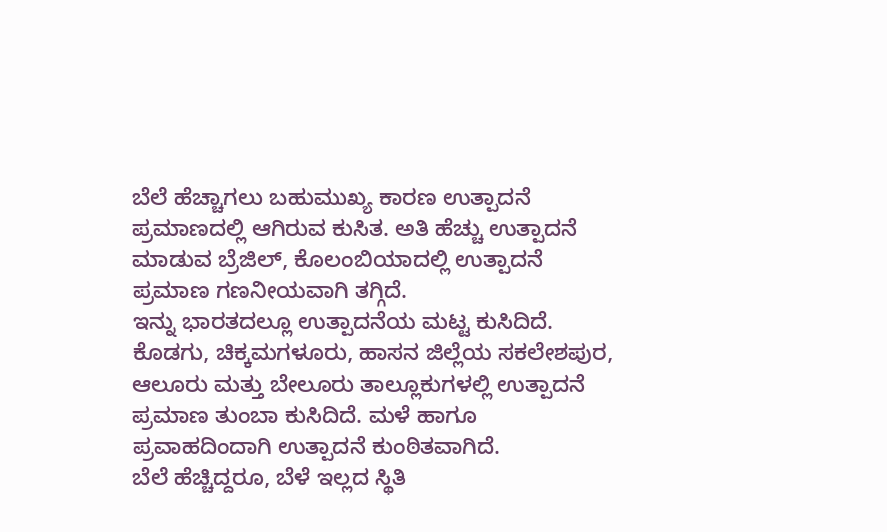ಬೆಲೆ ಹೆಚ್ಚಾಗಲು ಬಹುಮುಖ್ಯ ಕಾರಣ ಉತ್ಪಾದನೆ ಪ್ರಮಾಣದಲ್ಲಿ ಆಗಿರುವ ಕುಸಿತ. ಅತಿ ಹೆಚ್ಚು ಉತ್ಪಾದನೆ ಮಾಡುವ ಬ್ರೆಜಿಲ್, ಕೊಲಂಬಿಯಾದಲ್ಲಿ ಉತ್ಪಾದನೆ ಪ್ರಮಾಣ ಗಣನೀಯವಾಗಿ ತಗ್ಗಿದೆ.
ಇನ್ನು ಭಾರತದಲ್ಲೂ ಉತ್ಪಾದನೆಯ ಮಟ್ಟ ಕುಸಿದಿದೆ. ಕೊಡಗು, ಚಿಕ್ಕಮಗಳೂರು, ಹಾಸನ ಜಿಲ್ಲೆಯ ಸಕಲೇಶಪುರ, ಆಲೂರು ಮತ್ತು ಬೇಲೂರು ತಾಲ್ಲೂಕುಗಳಲ್ಲಿ ಉತ್ಪಾದನೆ ಪ್ರಮಾಣ ತುಂಬಾ ಕುಸಿದಿದೆ. ಮಳೆ ಹಾಗೂ ಪ್ರವಾಹದಿಂದಾಗಿ ಉತ್ಪಾದನೆ ಕುಂಠಿತವಾಗಿದೆ.
ಬೆಲೆ ಹೆಚ್ಚಿದ್ದರೂ, ಬೆಳೆ ಇಲ್ಲದ ಸ್ಥಿತಿ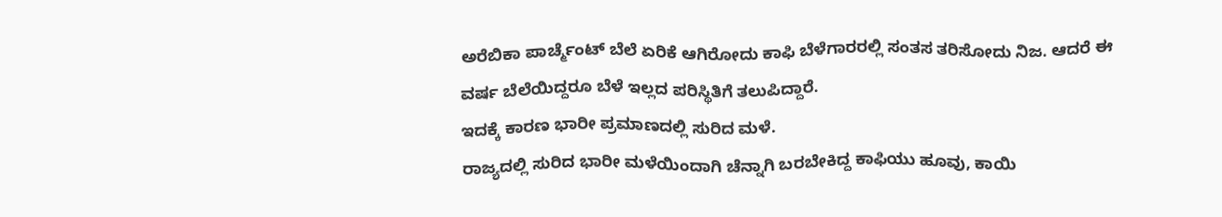ಅರೆಬಿಕಾ ಪಾರ್ಚ್ಮೆಂಟ್ ಬೆಲೆ ಏರಿಕೆ ಆಗಿರೋದು ಕಾಫಿ ಬೆಳೆಗಾರರಲ್ಲಿ ಸಂತಸ ತರಿಸೋದು ನಿಜ. ಆದರೆ ಈ ವರ್ಷ ಬೆಲೆಯಿದ್ದರೂ ಬೆಳೆ ಇಲ್ಲದ ಪರಿಸ್ಥಿತಿಗೆ ತಲುಪಿದ್ದಾರೆ.
ಇದಕ್ಕೆ ಕಾರಣ ಭಾರೀ ಪ್ರಮಾಣದಲ್ಲಿ ಸುರಿದ ಮಳೆ.
ರಾಜ್ಯದಲ್ಲಿ ಸುರಿದ ಭಾರೀ ಮಳೆಯಿಂದಾಗಿ ಚೆನ್ನಾಗಿ ಬರಬೇಕಿದ್ದ ಕಾಫಿಯು ಹೂವು, ಕಾಯಿ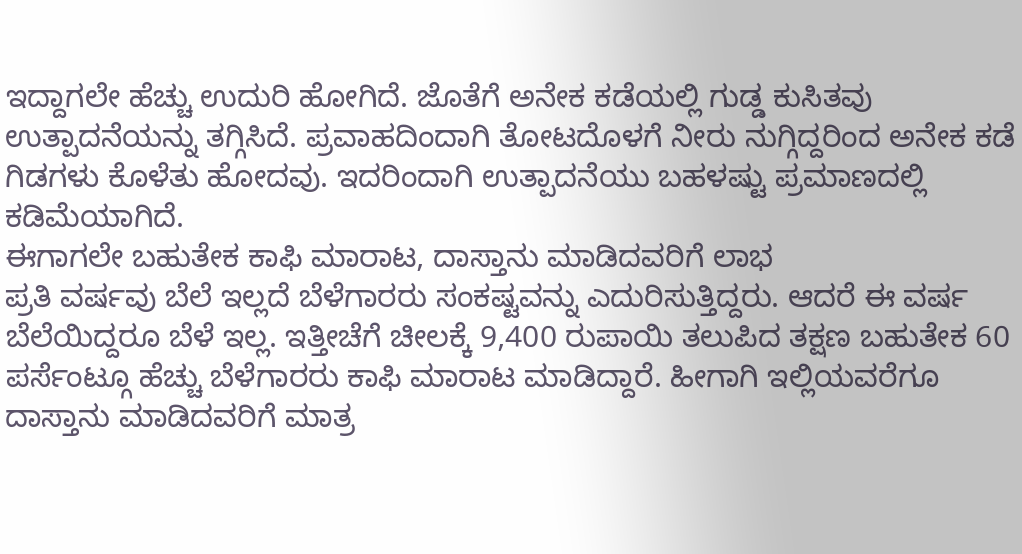ಇದ್ದಾಗಲೇ ಹೆಚ್ಚು ಉದುರಿ ಹೋಗಿದೆ. ಜೊತೆಗೆ ಅನೇಕ ಕಡೆಯಲ್ಲಿ ಗುಡ್ಡ ಕುಸಿತವು ಉತ್ಪಾದನೆಯನ್ನು ತಗ್ಗಿಸಿದೆ. ಪ್ರವಾಹದಿಂದಾಗಿ ತೋಟದೊಳಗೆ ನೀರು ನುಗ್ಗಿದ್ದರಿಂದ ಅನೇಕ ಕಡೆ ಗಿಡಗಳು ಕೊಳೆತು ಹೋದವು. ಇದರಿಂದಾಗಿ ಉತ್ಪಾದನೆಯು ಬಹಳಷ್ಟು ಪ್ರಮಾಣದಲ್ಲಿ ಕಡಿಮೆಯಾಗಿದೆ.
ಈಗಾಗಲೇ ಬಹುತೇಕ ಕಾಫಿ ಮಾರಾಟ, ದಾಸ್ತಾನು ಮಾಡಿದವರಿಗೆ ಲಾಭ
ಪ್ರತಿ ವರ್ಷವು ಬೆಲೆ ಇಲ್ಲದೆ ಬೆಳೆಗಾರರು ಸಂಕಷ್ಟವನ್ನು ಎದುರಿಸುತ್ತಿದ್ದರು. ಆದರೆ ಈ ವರ್ಷ ಬೆಲೆಯಿದ್ದರೂ ಬೆಳೆ ಇಲ್ಲ. ಇತ್ತೀಚೆಗೆ ಚೀಲಕ್ಕೆ 9,400 ರುಪಾಯಿ ತಲುಪಿದ ತಕ್ಷಣ ಬಹುತೇಕ 60 ಪರ್ಸೆಂಟ್ಗೂ ಹೆಚ್ಚು ಬೆಳೆಗಾರರು ಕಾಫಿ ಮಾರಾಟ ಮಾಡಿದ್ದಾರೆ. ಹೀಗಾಗಿ ಇಲ್ಲಿಯವರೆಗೂ ದಾಸ್ತಾನು ಮಾಡಿದವರಿಗೆ ಮಾತ್ರ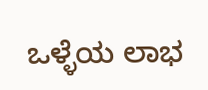ಒಳ್ಳೆಯ ಲಾಭ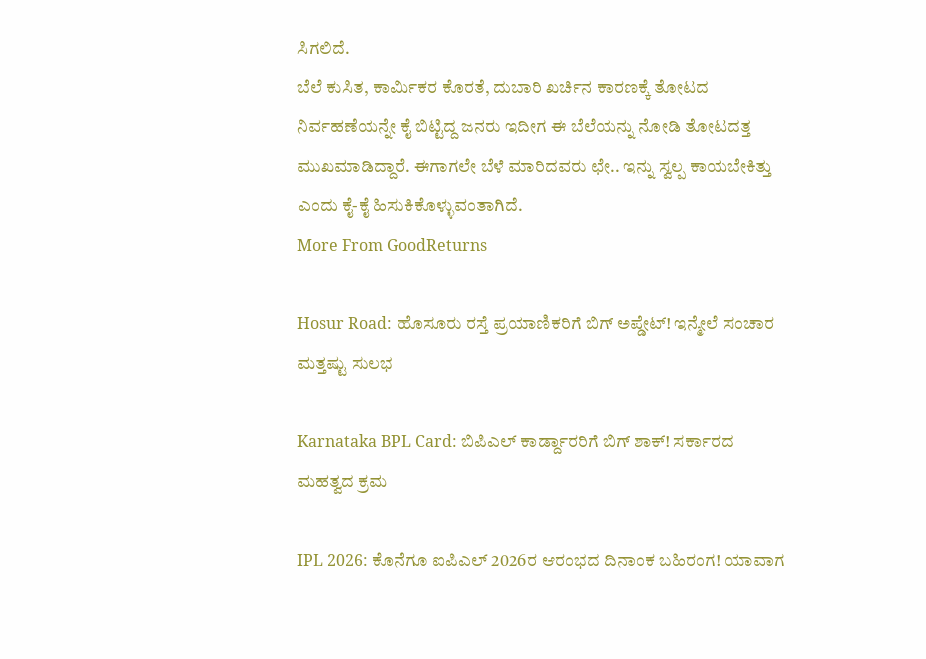ಸಿಗಲಿದೆ.
ಬೆಲೆ ಕುಸಿತ, ಕಾರ್ಮಿಕರ ಕೊರತೆ, ದುಬಾರಿ ಖರ್ಚಿನ ಕಾರಣಕ್ಕೆ ತೋಟದ ನಿರ್ವಹಣೆಯನ್ನೇ ಕೈ ಬಿಟ್ಟಿದ್ದ ಜನರು ಇದೀಗ ಈ ಬೆಲೆಯನ್ನು ನೋಡಿ ತೋಟದತ್ತ ಮುಖಮಾಡಿದ್ದಾರೆ. ಈಗಾಗಲೇ ಬೆಳೆ ಮಾರಿದವರು ಛೇ.. ಇನ್ನು ಸ್ವಲ್ಪ ಕಾಯಬೇಕಿತ್ತು ಎಂದು ಕೈ-ಕೈ ಹಿಸುಕಿಕೊಳ್ಳುವಂತಾಗಿದೆ.
More From GoodReturns

Hosur Road: ಹೊಸೂರು ರಸ್ತೆ ಪ್ರಯಾಣಿಕರಿಗೆ ಬಿಗ್ ಅಪ್ಡೇಟ್! ಇನ್ಮೇಲೆ ಸಂಚಾರ ಮತ್ತಷ್ಟು ಸುಲಭ

Karnataka BPL Card: ಬಿಪಿಎಲ್ ಕಾರ್ಡ್ದಾರರಿಗೆ ಬಿಗ್ ಶಾಕ್! ಸರ್ಕಾರದ ಮಹತ್ವದ ಕ್ರಮ

IPL 2026: ಕೊನೆಗೂ ಐಪಿಎಲ್ 2026ರ ಆರಂಭದ ದಿನಾಂಕ ಬಹಿರಂಗ! ಯಾವಾಗ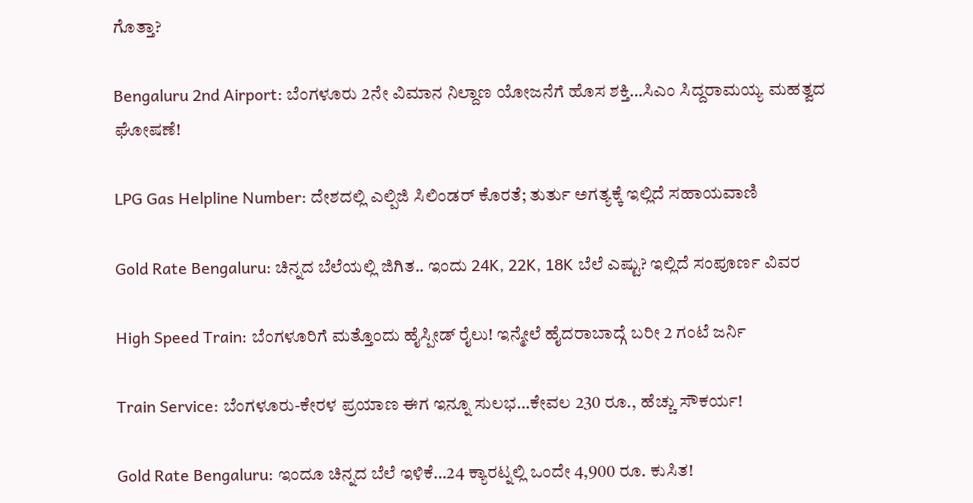ಗೊತ್ತಾ?

Bengaluru 2nd Airport: ಬೆಂಗಳೂರು 2ನೇ ವಿಮಾನ ನಿಲ್ದಾಣ ಯೋಜನೆಗೆ ಹೊಸ ಶಕ್ತಿ…ಸಿಎಂ ಸಿದ್ದರಾಮಯ್ಯ ಮಹತ್ವದ ಘೋಷಣೆ!

LPG Gas Helpline Number: ದೇಶದಲ್ಲಿ ಎಲ್ಪಿಜಿ ಸಿಲಿಂಡರ್ ಕೊರತೆ; ತುರ್ತು ಅಗತ್ಯಕ್ಕೆ ಇಲ್ಲಿದೆ ಸಹಾಯವಾಣಿ

Gold Rate Bengaluru: ಚಿನ್ನದ ಬೆಲೆಯಲ್ಲಿ ಜಿಗಿತ.. ಇಂದು 24K, 22K, 18K ಬೆಲೆ ಎಷ್ಟು? ಇಲ್ಲಿದೆ ಸಂಪೂರ್ಣ ವಿವರ

High Speed Train: ಬೆಂಗಳೂರಿಗೆ ಮತ್ತೊಂದು ಹೈಸ್ಪೀಡ್ ರೈಲು! ಇನ್ಮೇಲೆ ಹೈದರಾಬಾದ್ಗೆ ಬರೀ 2 ಗಂಟೆ ಜರ್ನಿ

Train Service: ಬೆಂಗಳೂರು-ಕೇರಳ ಪ್ರಯಾಣ ಈಗ ಇನ್ನೂ ಸುಲಭ…ಕೇವಲ 230 ರೂ., ಹೆಚ್ಚು ಸೌಕರ್ಯ!

Gold Rate Bengaluru: ಇಂದೂ ಚಿನ್ನದ ಬೆಲೆ ಇಳಿಕೆ…24 ಕ್ಯಾರಟ್ನಲ್ಲಿ ಒಂದೇ 4,900 ರೂ. ಕುಸಿತ!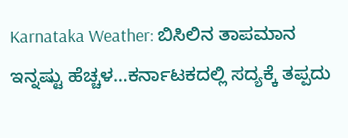Karnataka Weather: ಬಿಸಿಲಿನ ತಾಪಮಾನ ಇನ್ನಷ್ಟು ಹೆಚ್ಚಳ…ಕರ್ನಾಟಕದಲ್ಲಿ ಸದ್ಯಕ್ಕೆ ತಪ್ಪದು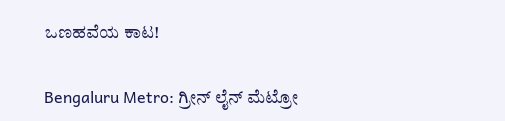ಒಣಹವೆಯ ಕಾಟ!

Bengaluru Metro: ಗ್ರೀನ್ ಲೈನ್ ಮೆಟ್ರೋ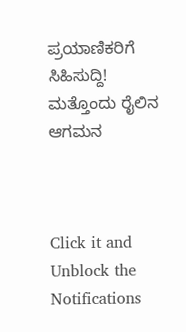ಪ್ರಯಾಣಿಕರಿಗೆ ಸಿಹಿಸುದ್ದಿ! ಮತ್ತೊಂದು ರೈಲಿನ ಆಗಮನ



Click it and Unblock the Notifications